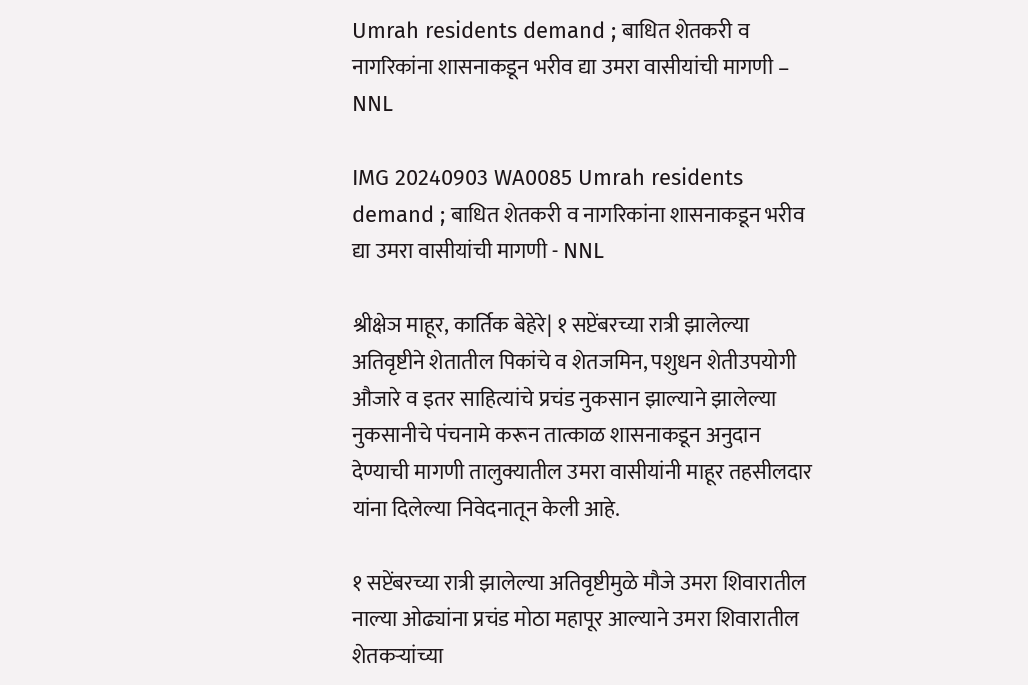Umrah residents demand ; बाधित शेतकरी व नागरिकांना शासनाकडून भरीव द्या उमरा वासीयांची मागणी – NNL

IMG 20240903 WA0085 Umrah residents demand ; बाधित शेतकरी व नागरिकांना शासनाकडून भरीव द्या उमरा वासीयांची मागणी - NNL

श्रीक्षेञ माहूर, कार्तिक बेहेरे| १ सप्टेंबरच्या रात्री झालेल्या अतिवृष्टीने शेतातील पिकांचे व शेतजमिन, पशुधन शेतीउपयोगी औजारे व इतर साहित्यांचे प्रचंड नुकसान झाल्याने झालेल्या नुकसानीचे पंचनामे करून तात्काळ शासनाकडून अनुदान देण्याची मागणी तालुक्यातील उमरा वासीयांनी माहूर तहसीलदार यांना दिलेल्या निवेदनातून केली आहे.

१ सप्टेंबरच्या रात्री झालेल्या अतिवृष्टीमुळे मौजे उमरा शिवारातील नाल्या ओढ्यांना प्रचंड मोठा महापूर आल्याने उमरा शिवारातील शेतकऱ्यांच्या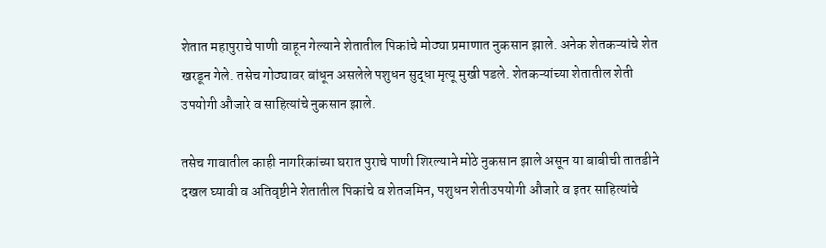शेतात महापुराचे पाणी वाहून गेल्याने शेतातील पिकांचे मोठ्या प्रमाणात नुकसान झाले. अनेक शेतकऱ्यांचे शेत खरडून गेले. तसेच गोठ्यावर बांधून असलेले पशुधन सुद्धा मृत्यू मुखी पडले. शेतकऱ्यांच्या शेतातील शेती उपयोगी औजारे व साहित्यांचे नुकसान झाले.

तसेच गावातील काही नागरिकांच्या घरात पुराचे पाणी शिरल्याने मोठे नुकसान झाले असून या बाबीची तातडीने दखल घ्यावी व अतिवृष्टीने शेतातील पिकांचे व शेतजमिन, पशुधन शेतीउपयोगी औजारे व इतर साहित्यांचे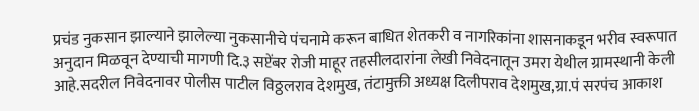प्रचंड नुकसान झाल्याने झालेल्या नुकसानीचे पंचनामे करून बाधित शेतकरी व नागरिकांना शासनाकडून भरीव स्वरूपात अनुदान मिळवून देण्याची मागणी दि.३ सप्टेंबर रोजी माहूर तहसीलदारांना लेखी निवेदनातून उमरा येथील ग्रामस्थानी केली आहे.सदरील निवेदनावर पोलीस पाटील विठ्ठलराव देशमुख, तंटामुक्ती अध्यक्ष दिलीपराव देशमुख,ग्रा.पं सरपंच आकाश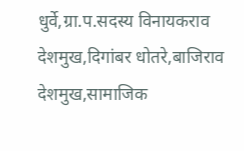धुर्वे,ग्रा.प.सदस्य विनायकराव देशमुख,दिगांबर धोतरे,बाजिराव देशमुख,सामाजिक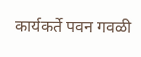कार्यकर्ते पवन गवळी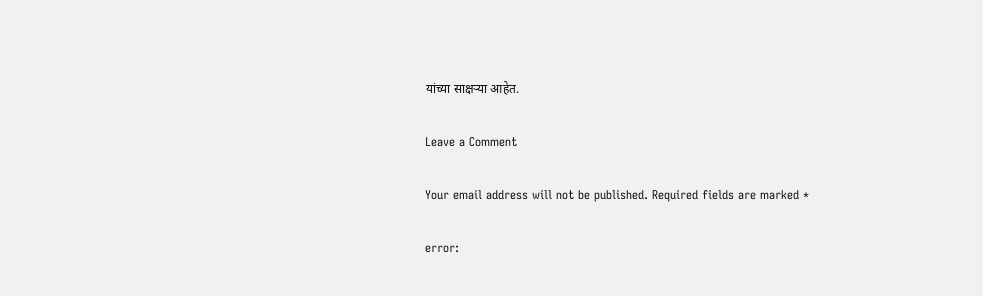यांच्या साक्षर्‍या आहेत.

Leave a Comment

Your email address will not be published. Required fields are marked *

error: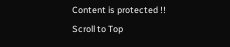Content is protected !!
Scroll to Top